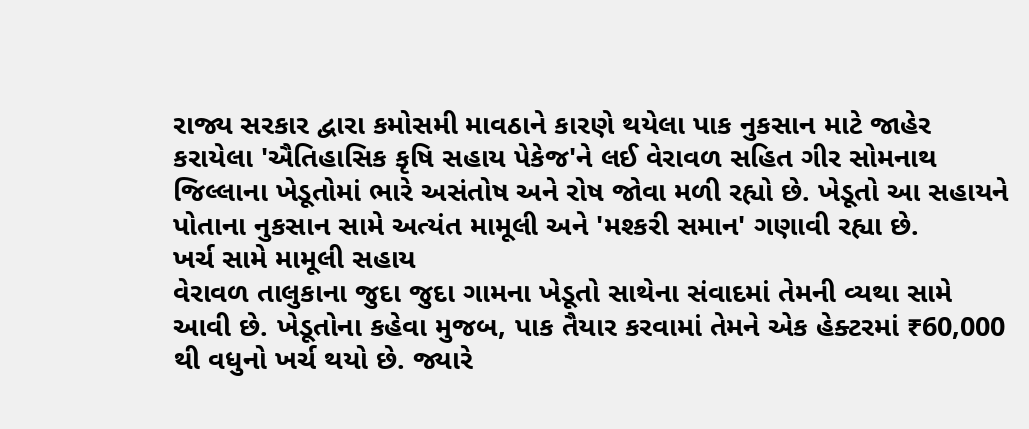રાજ્ય સરકાર દ્વારા કમોસમી માવઠાને કારણે થયેલા પાક નુકસાન માટે જાહેર કરાયેલા 'ઐતિહાસિક કૃષિ સહાય પેકેજ'ને લઈ વેરાવળ સહિત ગીર સોમનાથ જિલ્લાના ખેડૂતોમાં ભારે અસંતોષ અને રોષ જોવા મળી રહ્યો છે. ખેડૂતો આ સહાયને પોતાના નુકસાન સામે અત્યંત મામૂલી અને 'મશ્કરી સમાન' ગણાવી રહ્યા છે.
ખર્ચ સામે મામૂલી સહાય
વેરાવળ તાલુકાના જુદા જુદા ગામના ખેડૂતો સાથેના સંવાદમાં તેમની વ્યથા સામે આવી છે. ખેડૂતોના કહેવા મુજબ, પાક તૈયાર કરવામાં તેમને એક હેક્ટરમાં ₹60,000 થી વધુનો ખર્ચ થયો છે. જ્યારે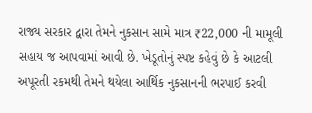રાજ્ય સરકાર દ્વારા તેમને નુકસાન સામે માત્ર ₹22,000 ની મામૂલી સહાય જ આપવામાં આવી છે. ખેડૂતોનું સ્પષ્ટ કહેવું છે કે આટલી અપૂરતી રકમથી તેમને થયેલા આર્થિક નુકસાનની ભરપાઈ કરવી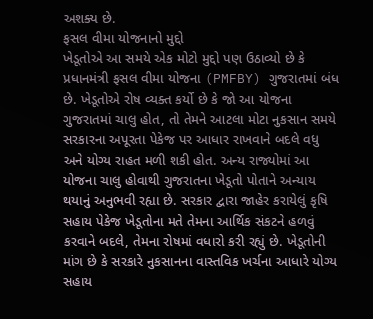અશક્ય છે.
ફસલ વીમા યોજનાનો મુદ્દો
ખેડૂતોએ આ સમયે એક મોટો મુદ્દો પણ ઉઠાવ્યો છે કે પ્રધાનમંત્રી ફસલ વીમા યોજના (PMFBY) ગુજરાતમાં બંધ છે. ખેડૂતોએ રોષ વ્યક્ત કર્યો છે કે જો આ યોજના ગુજરાતમાં ચાલુ હોત, તો તેમને આટલા મોટા નુકસાન સમયે સરકારના અપૂરતા પેકેજ પર આધાર રાખવાને બદલે વધુ અને યોગ્ય રાહત મળી શકી હોત. અન્ય રાજ્યોમાં આ યોજના ચાલુ હોવાથી ગુજરાતના ખેડૂતો પોતાને અન્યાય થયાનું અનુભવી રહ્યા છે. સરકાર દ્વારા જાહેર કરાયેલું કૃષિ સહાય પેકેજ ખેડૂતોના મતે તેમના આર્થિક સંકટને હળવું કરવાને બદલે, તેમના રોષમાં વધારો કરી રહ્યું છે. ખેડૂતોની માંગ છે કે સરકારે નુકસાનના વાસ્તવિક ખર્ચના આધારે યોગ્ય સહાય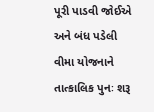પૂરી પાડવી જોઈએ અને બંધ પડેલી વીમા યોજનાને તાત્કાલિક પુનઃ શરૂ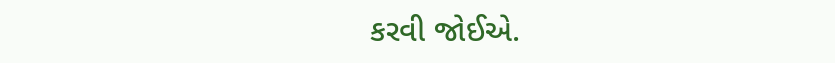કરવી જોઈએ.